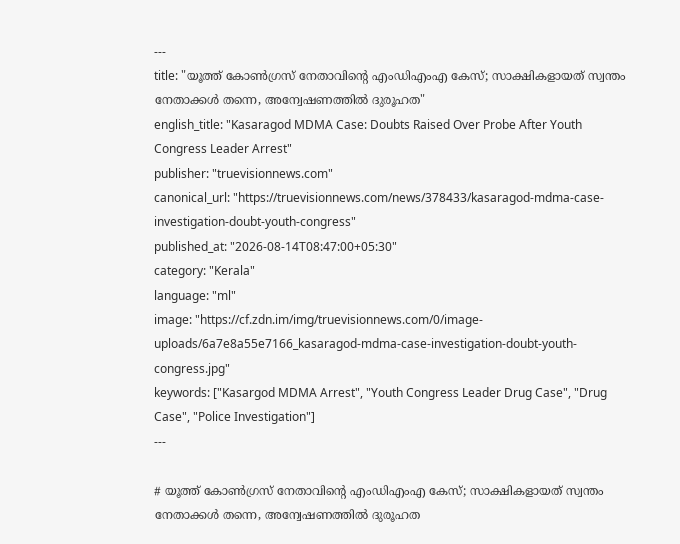---
title: "യൂത്ത് കോൺഗ്രസ് നേതാവിന്റെ എംഡിഎംഎ കേസ്; സാക്ഷികളായത് സ്വന്തം നേതാക്കൾ തന്നെ, അന്വേഷണത്തില്‍ ദുരൂഹത"
english_title: "Kasaragod MDMA Case: Doubts Raised Over Probe After Youth Congress Leader Arrest"
publisher: "truevisionnews.com"
canonical_url: "https://truevisionnews.com/news/378433/kasaragod-mdma-case-investigation-doubt-youth-congress"
published_at: "2026-08-14T08:47:00+05:30"
category: "Kerala"
language: "ml"
image: "https://cf.zdn.im/img/truevisionnews.com/0/image-uploads/6a7e8a55e7166_kasaragod-mdma-case-investigation-doubt-youth-congress.jpg"
keywords: ["Kasargod MDMA Arrest", "Youth Congress Leader Drug Case", "Drug Case", "Police Investigation"]
---

# യൂത്ത് കോൺഗ്രസ് നേതാവിന്റെ എംഡിഎംഎ കേസ്; സാക്ഷികളായത് സ്വന്തം നേതാക്കൾ തന്നെ, അന്വേഷണത്തില്‍ ദുരൂഹത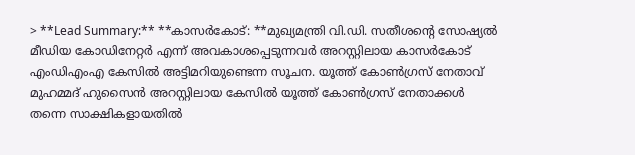> **Lead Summary:** **കാസര്‍കോട്: **മുഖ്യമന്ത്രി വി.ഡി. സതീശന്റെ സോഷ്യല്‍ മീഡിയ കോഡിനേറ്റര്‍ എന്ന് അവകാശപ്പെടുന്നവർ അറസ്റ്റിലായ കാസര്‍കോട് എംഡിഎംഎ കേസില്‍ അട്ടിമറിയുണ്ടെന്ന സൂചന. യൂത്ത് കോണ്‍ഗ്രസ് നേതാവ് മുഹമ്മദ് ഹുസൈന്‍ അറസ്റ്റിലായ കേസില്‍ യൂത്ത് കോണ്‍ഗ്രസ് നേതാക്കള്‍ തന്നെ സാക്ഷികളായതില്‍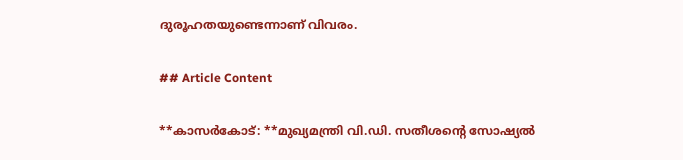ദുരൂഹതയുണ്ടെന്നാണ് വിവരം.

## Article Content

**കാസര്‍കോട്: **മുഖ്യമന്ത്രി വി.ഡി. സതീശന്റെ സോഷ്യല്‍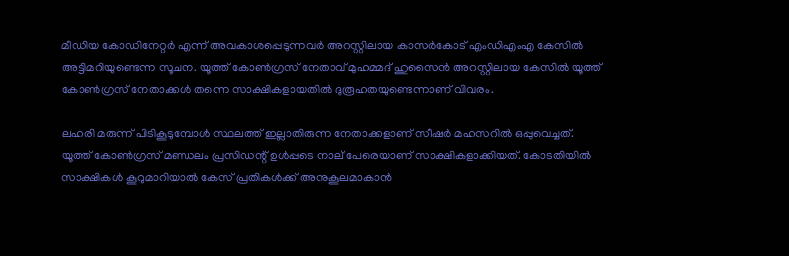മീഡിയ കോഡിനേറ്റര്‍ എന്ന് അവകാശപ്പെടുന്നവർ അറസ്റ്റിലായ കാസര്‍കോട് എംഡിഎംഎ കേസില്‍ അട്ടിമറിയുണ്ടെന്ന സൂചന. യൂത്ത് കോണ്‍ഗ്രസ് നേതാവ് മുഹമ്മദ് ഹുസൈന്‍ അറസ്റ്റിലായ കേസില്‍ യൂത്ത് കോണ്‍ഗ്രസ് നേതാക്കള്‍ തന്നെ സാക്ഷികളായതില്‍ ദുരൂഹതയുണ്ടെന്നാണ് വിവരം.

ലഹരി മരുന്ന് പിടികൂടുമ്പോള്‍ സ്ഥലത്ത് ഇല്ലാതിരുന്ന നേതാക്കളാണ് സീഷര്‍ മഹസറില്‍ ഒപ്പുവെച്ചത്. യൂത്ത് കോണ്‍ഗ്രസ് മണ്ഡലം പ്രസിഡന്റ് ഉള്‍പ്പടെ നാല് പേരെയാണ് സാക്ഷികളാക്കിയത്. കോടതിയില്‍ സാക്ഷികള്‍ കൂറുമാറിയാല്‍ കേസ് പ്രതികള്‍ക്ക് അനുകൂലമാകാന്‍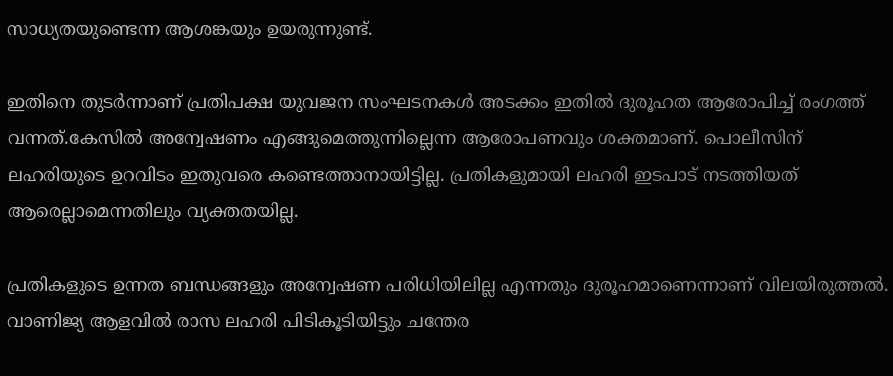സാധ്യതയുണ്ടെന്ന ആശങ്കയും ഉയരുന്നുണ്ട്.

ഇതിനെ തുടര്‍ന്നാണ് പ്രതിപക്ഷ യുവജന സംഘടനകള്‍ അടക്കം ഇതില്‍ ദുരൂഹത ആരോപിച്ച് രംഗത്ത് വന്നത്.കേസില്‍ അന്വേഷണം എങ്ങുമെത്തുന്നില്ലെന്ന ആരോപണവും ശക്തമാണ്. പൊലീസിന് ലഹരിയുടെ ഉറവിടം ഇതുവരെ കണ്ടെത്താനായിട്ടില്ല. പ്രതികളുമായി ലഹരി ഇടപാട് നടത്തിയത് ആരെല്ലാമെന്നതിലും വ്യക്തതയില്ല.

പ്രതികളുടെ ഉന്നത ബന്ധങ്ങളും അന്വേഷണ പരിധിയിലില്ല എന്നതും ദുരൂഹമാണെന്നാണ് വിലയിരുത്തല്‍. വാണിജ്യ ആളവില്‍ രാസ ലഹരി പിടികൂടിയിട്ടും ചന്തേര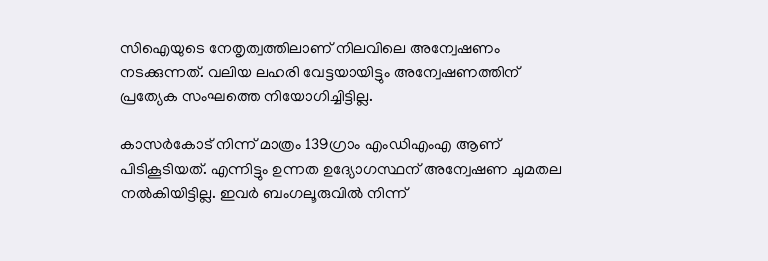സിഐയുടെ നേതൃത്വത്തിലാണ് നിലവിലെ അന്വേഷണം നടക്കുന്നത്. വലിയ ലഹരി വേട്ടയായിട്ടും അന്വേഷണത്തിന് പ്രത്യേക സംഘത്തെ നിയോഗിച്ചിട്ടില്ല.

കാസര്‍കോട് നിന്ന് മാത്രം 139ഗ്രാം എംഡിഎംഎ ആണ് പിടികൂടിയത്. എന്നിട്ടും ഉന്നത ഉദ്യോഗസ്ഥന് അന്വേഷണ ചുമതല നല്‍കിയിട്ടില്ല. ഇവര്‍ ബംഗലൂരുവില്‍ നിന്ന്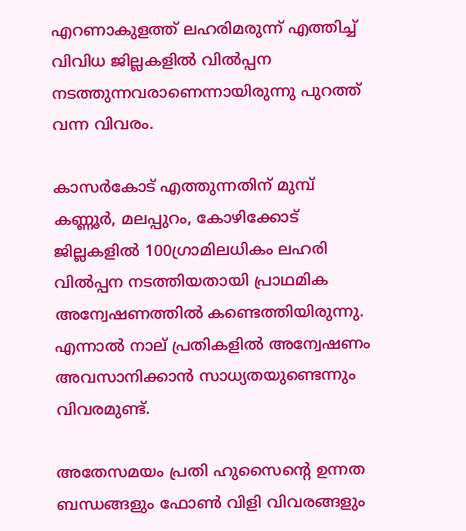എറണാകുളത്ത് ലഹരിമരുന്ന് എത്തിച്ച് വിവിധ ജില്ലകളില്‍ വില്‍പ്പന നടത്തുന്നവരാണെന്നായിരുന്നു പുറത്ത് വന്ന വിവരം.

കാസര്‍കോട് എത്തുന്നതിന് മുമ്പ് കണ്ണൂര്‍, മലപ്പുറം, കോഴിക്കോട് ജില്ലകളില്‍ 100ഗ്രാമിലധികം ലഹരി വില്‍പ്പന നടത്തിയതായി പ്രാഥമിക അന്വേഷണത്തില്‍ കണ്ടെത്തിയിരുന്നു. എന്നാല്‍ നാല് പ്രതികളില്‍ അന്വേഷണം അവസാനിക്കാന്‍ സാധ്യതയുണ്ടെന്നും വിവരമുണ്ട്.

അതേസമയം പ്രതി ഹുസൈന്റെ ഉന്നത ബന്ധങ്ങളും ഫോണ്‍ വിളി വിവരങ്ങളും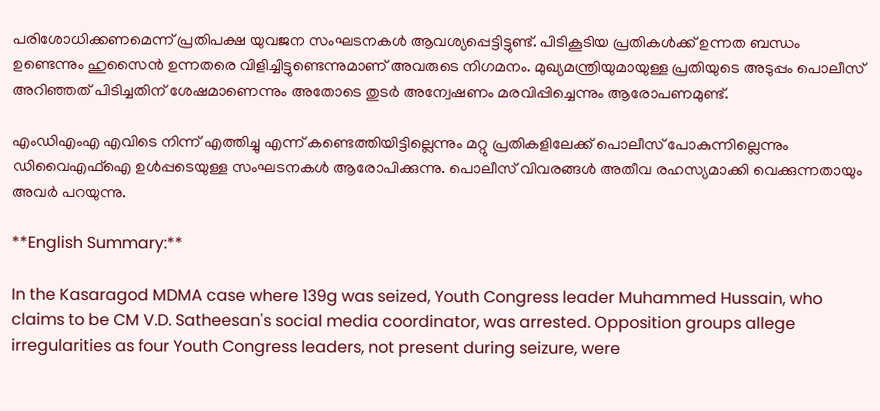പരിശോധിക്കണമെന്ന് പ്രതിപക്ഷ യുവജന സംഘടനകള്‍ ആവശ്യപ്പെട്ടിട്ടുണ്ട്. പിടികൂടിയ പ്രതികള്‍ക്ക് ഉന്നത ബന്ധം ഉണ്ടെന്നും ഹുസൈന്‍ ഉന്നതരെ വിളിച്ചിട്ടുണ്ടെന്നുമാണ് അവരുടെ നിഗമനം. മുഖ്യമന്ത്രിയുമായുള്ള പ്രതിയുടെ അടുപ്പം പൊലീസ് അറിഞ്ഞത് പിടിച്ചതിന് ശേഷമാണെന്നും അതോടെ തുടര്‍ അന്വേഷണം മരവിപ്പിച്ചെന്നും ആരോപണമുണ്ട്.

എംഡിഎംഎ എവിടെ നിന്ന് എത്തിച്ചു എന്ന് കണ്ടെത്തിയിട്ടില്ലെന്നും മറ്റു പ്രതികളിലേക്ക് പൊലീസ് പോകുന്നില്ലെന്നും ഡിവൈഎഫ്‌ഐ ഉള്‍പ്പടെയുള്ള സംഘടനകള്‍ ആരോപിക്കുന്നു. പൊലീസ് വിവരങ്ങള്‍ അതീവ രഹസ്യമാക്കി വെക്കുന്നതായും അവര്‍ പറയുന്നു.

**English Summary:**

In the Kasaragod MDMA case where 139g was seized, Youth Congress leader Muhammed Hussain, who claims to be CM V.D. Satheesan's social media coordinator, was arrested. Opposition groups allege irregularities as four Youth Congress leaders, not present during seizure, were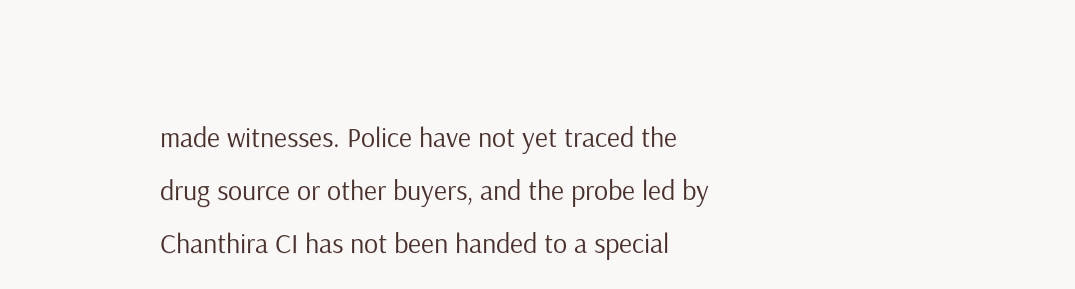made witnesses. Police have not yet traced the drug source or other buyers, and the probe led by Chanthira CI has not been handed to a special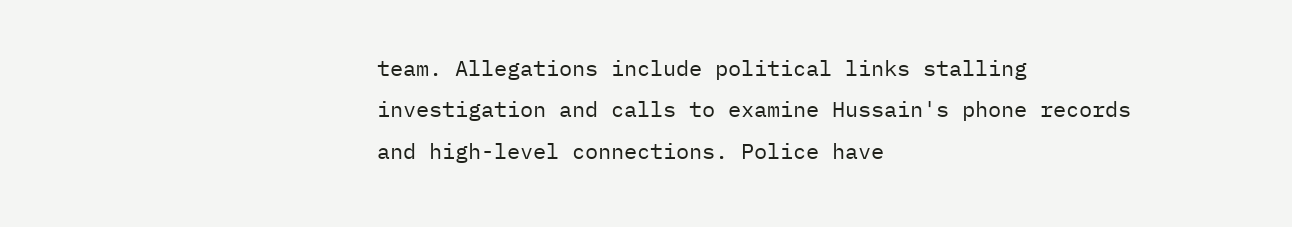team. Allegations include political links stalling investigation and calls to examine Hussain's phone records and high-level connections. Police have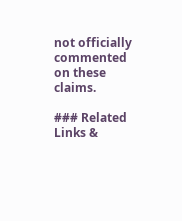not officially commented on these claims.

### Related Links &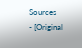Sources
- [Original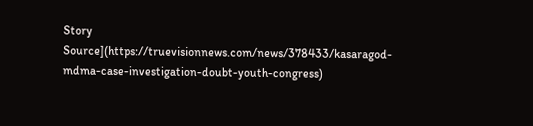Story Source](https://truevisionnews.com/news/378433/kasaragod-mdma-case-investigation-doubt-youth-congress)